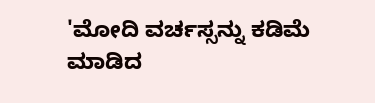'ಮೋದಿ ವರ್ಚಸ್ಸನ್ನು ಕಡಿಮೆ ಮಾಡಿದ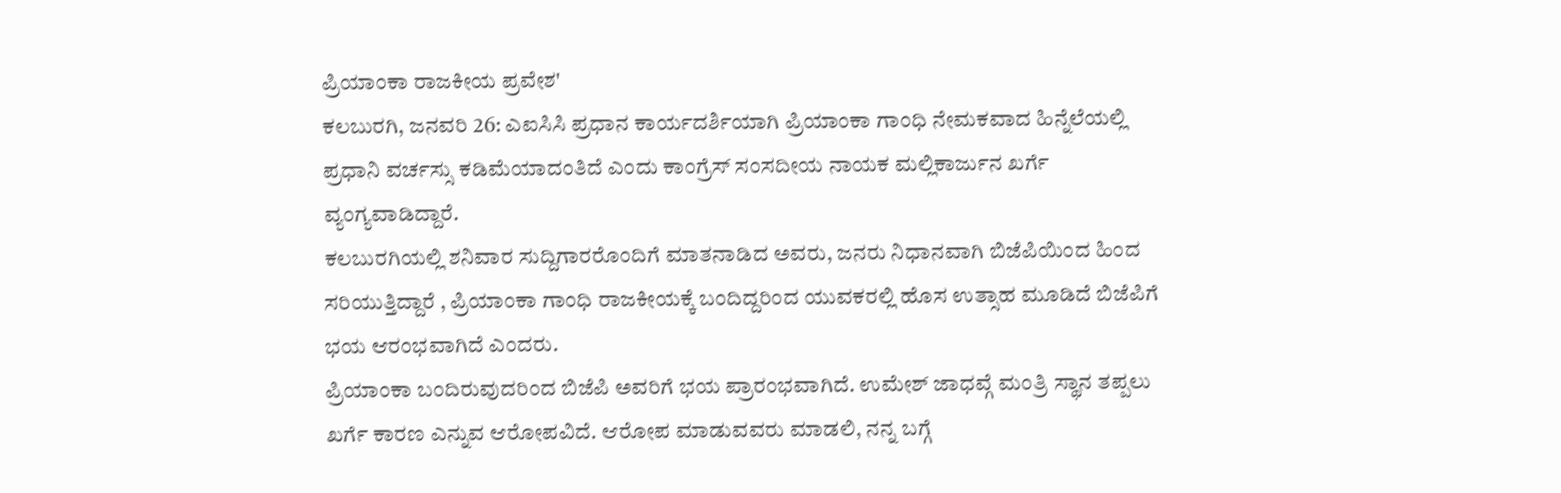ಪ್ರಿಯಾಂಕಾ ರಾಜಕೀಯ ಪ್ರವೇಶ'
ಕಲಬುರಗಿ, ಜನವರಿ 26: ಎಐಸಿಸಿ ಪ್ರಧಾನ ಕಾರ್ಯದರ್ಶಿಯಾಗಿ ಪ್ರಿಯಾಂಕಾ ಗಾಂಧಿ ನೇಮಕವಾದ ಹಿನ್ನೆಲೆಯಲ್ಲಿ ಪ್ರಧಾನಿ ವರ್ಚಸ್ಸು ಕಡಿಮೆಯಾದಂತಿದೆ ಎಂದು ಕಾಂಗ್ರೆಸ್ ಸಂಸದೀಯ ನಾಯಕ ಮಲ್ಲಿಕಾರ್ಜುನ ಖರ್ಗೆ ವ್ಯಂಗ್ಯವಾಡಿದ್ದಾರೆ.
ಕಲಬುರಗಿಯಲ್ಲಿ ಶನಿವಾರ ಸುದ್ದಿಗಾರರೊಂದಿಗೆ ಮಾತನಾಡಿದ ಅವರು, ಜನರು ನಿಧಾನವಾಗಿ ಬಿಜೆಪಿಯಿಂದ ಹಿಂದ ಸರಿಯುತ್ತಿದ್ದಾರೆ , ಪ್ರಿಯಾಂಕಾ ಗಾಂಧಿ ರಾಜಕೀಯಕ್ಕೆ ಬಂದಿದ್ದರಿಂದ ಯುವಕರಲ್ಲಿ ಹೊಸ ಉತ್ಸಾಹ ಮೂಡಿದೆ ಬಿಜೆಪಿಗೆ ಭಯ ಆರಂಭವಾಗಿದೆ ಎಂದರು.
ಪ್ರಿಯಾಂಕಾ ಬಂದಿರುವುದರಿಂದ ಬಿಜೆಪಿ ಅವರಿಗೆ ಭಯ ಪ್ರಾರಂಭವಾಗಿದೆ. ಉಮೇಶ್ ಜಾಧವ್ಗೆ ಮಂತ್ರಿ ಸ್ಥಾನ ತಪ್ಪಲು ಖರ್ಗೆ ಕಾರಣ ಎನ್ನುವ ಆರೋಪವಿದೆ. ಆರೋಪ ಮಾಡುವವರು ಮಾಡಲಿ, ನನ್ನ ಬಗ್ಗೆ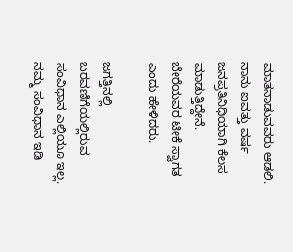ಮಾತನಾಡುವವರು ಆಡಲಿ. ನಾನು ಐವತ್ತು ವರ್ಷ ಜನಪ್ರತಿನಿಧಿಯಾಗಿ ಕೆಲಸ ಮಾಡುತ್ತಿದ್ದೇನೆ. ಬೇರೆಯವರ ಟೀಕೆ ಸ್ವಾಗತ ಎಂದು ಹೇಳಿದರು.

ಜಗತ್ತಿನಲ್ಲಿ ಬರವಣಿಗೆಯಲ್ಲಿರುವ ಸಂವಿಧಾನ ಎಲ್ಲಿಯೂ ಇಲ್ಲ. ನಮ್ಮ ಸಂವಿಧಾನ ಇಡಿ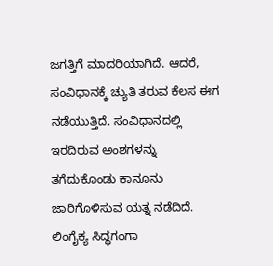ಜಗತ್ತಿಗೆ ಮಾದರಿಯಾಗಿದೆ. ಆದರೆ, ಸಂವಿಧಾನಕ್ಕೆ ಚ್ಯುತಿ ತರುವ ಕೆಲಸ ಈಗ ನಡೆಯುತ್ತಿದೆ. ಸಂವಿಧಾನದಲ್ಲಿ ಇರದಿರುವ ಅಂಶಗಳನ್ನು ತಗೆದುಕೊಂಡು ಕಾನೂನು ಜಾರಿಗೊಳಿಸುವ ಯತ್ನ ನಡೆದಿದೆ.
ಲಿಂಗೈಕ್ಯ ಸಿದ್ಧಗಂಗಾ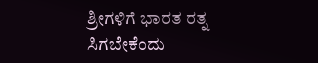ಶ್ರೀಗಳಿಗೆ ಭಾರತ ರತ್ನ ಸಿಗಬೇಕೆಂದು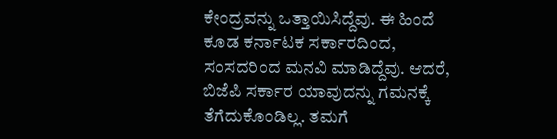ಕೇಂದ್ರವನ್ನು ಒತ್ತಾಯಿಸಿದ್ದೆವು. ಈ ಹಿಂದೆ ಕೂಡ ಕರ್ನಾಟಕ ಸರ್ಕಾರದಿಂದ, ಸಂಸದರಿಂದ ಮನವಿ ಮಾಡಿದ್ದೆವು. ಆದರೆ, ಬಿಜೆಪಿ ಸರ್ಕಾರ ಯಾವುದನ್ನು ಗಮನಕ್ಕೆ ತೆಗೆದುಕೊಂಡಿಲ್ಲ. ತಮಗೆ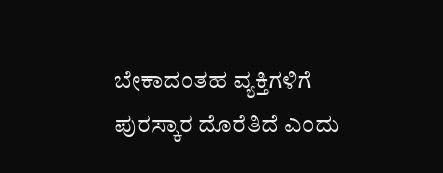ಬೇಕಾದಂತಹ ವ್ಯಕ್ತಿಗಳಿಗೆ ಪುರಸ್ಕಾರ ದೊರೆತಿದೆ ಎಂದು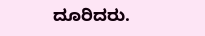ದೂರಿದರು.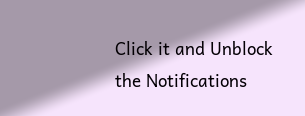Click it and Unblock the Notifications